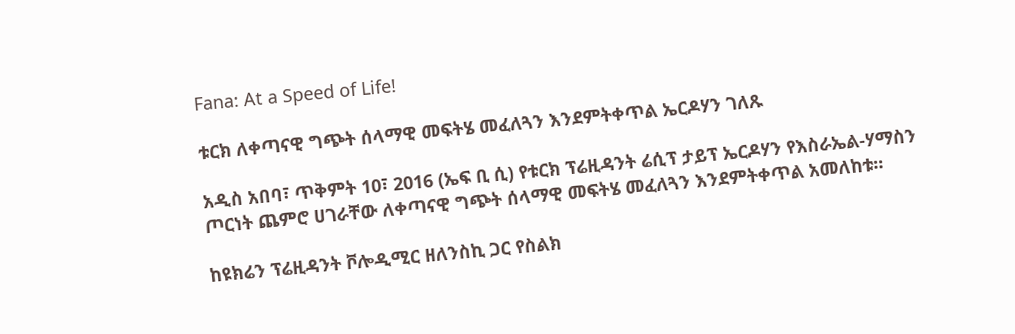Fana: At a Speed of Life!

ቱርክ ለቀጣናዊ ግጭት ሰላማዊ መፍትሄ መፈለጓን እንደምትቀጥል ኤርዶሃን ገለጹ

አዲስ አበባ፣ ጥቅምት 10፣ 2016 (ኤፍ ቢ ሲ) የቱርክ ፕሬዚዳንት ሬሲፕ ታይፕ ኤርዶሃን የእስራኤል-ሃማስን ጦርነት ጨምሮ ሀገራቸው ለቀጣናዊ ግጭት ሰላማዊ መፍትሄ መፈለጓን እንደምትቀጥል አመለከቱ።

ከዩክሬን ፕሬዚዳንት ቮሎዲሚር ዘለንስኪ ጋር የስልክ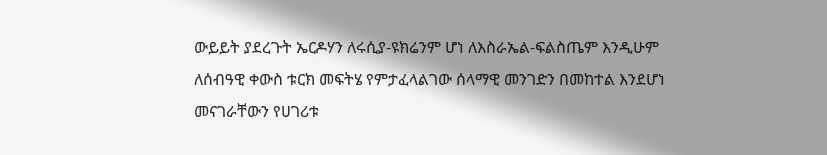ውይይት ያደረጉት ኤርዶሃን ለሩሲያ-ዩክሬንም ሆነ ለእስራኤል-ፍልስጤም እንዲሁም ለሰብዓዊ ቀውስ ቱርክ መፍትሄ የምታፈላልገው ሰላማዊ መንገድን በመከተል እንደሆነ መናገራቸውን የሀገሪቱ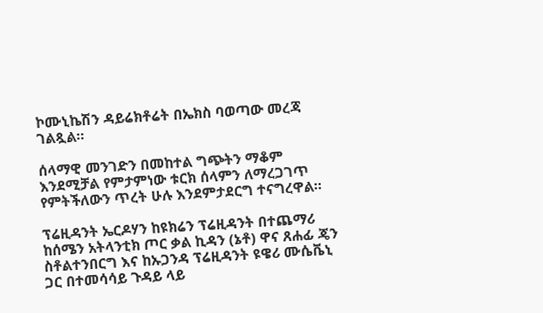ኮሙኒኬሽን ዳይሬክቶሬት በኤክስ ባወጣው መረጃ ገልጿል።

ሰላማዊ መንገድን በመከተል ግጭትን ማቆም እንደሚቻል የምታምነው ቱርክ ሰላምን ለማረጋገጥ የምትችለውን ጥረት ሁሉ እንደምታደርግ ተናግረዋል።

ፕሬዚዳንት ኤርዶሃን ከዩክሬን ፕሬዚዳንት በተጨማሪ ከሰሜን አትላንቲክ ጦር ቃል ኪዳን (ኔቶ) ዋና ጸሐፊ ጄን ስቶልተንበርግ እና ከኡጋንዳ ፕሬዚዳንት ዩዌሪ ሙሴቬኒ ጋር በተመሳሳይ ጉዳይ ላይ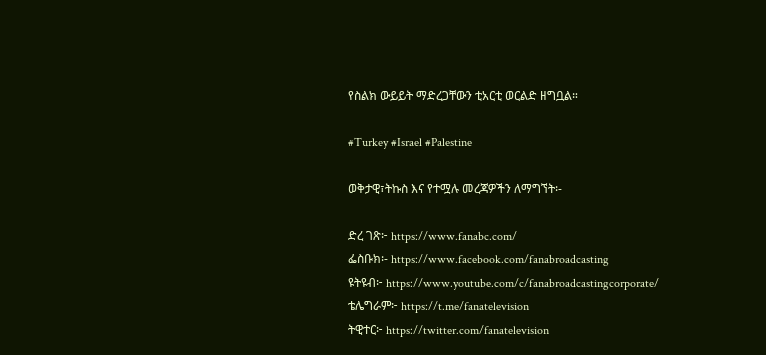የስልክ ውይይት ማድረጋቸውን ቲአርቲ ወርልድ ዘግቧል።

#Turkey #Israel #Palestine

ወቅታዊ፣ትኩስ እና የተሟሉ መረጃዎችን ለማግኘት፡-

ድረ ገጽ፦ https://www.fanabc.com/
ፌስቡክ፡- https://www.facebook.com/fanabroadcasting
ዩትዩብ፦ https://www.youtube.com/c/fanabroadcastingcorporate/
ቴሌግራም፦ https://t.me/fanatelevision
ትዊተር፦ https://twitter.com/fanatelevision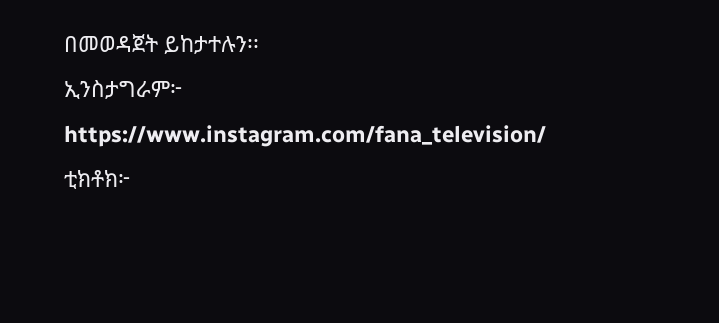በመወዳጀት ይከታተሉን፡፡
ኢንስታግራም፦ https://www.instagram.com/fana_television/
ቲክቶክ፦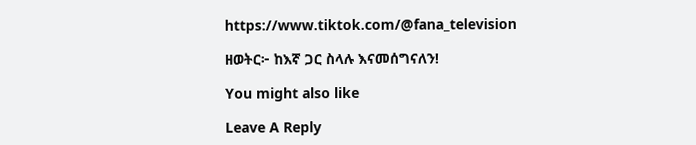https://www.tiktok.com/@fana_television

ዘወትር፦ ከእኛ ጋር ስላሉ እናመሰግናለን!

You might also like

Leave A Reply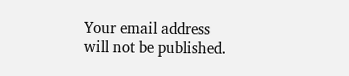Your email address will not be published.